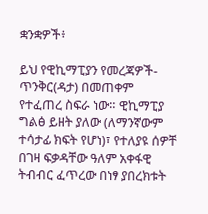ቋንቋዎች፥

ይህ የዊኪማፒያን የመረጃዎች-ጥንቅር(ዳታ) በመጠቀም የተፈጠረ ስፍራ ነው። ዊኪማፒያ ግልፅ ይዘት ያለው (ለማንኛውም ተሳታፊ ክፍት የሆነ)፣ የተለያዩ ሰዎቸ በገዛ ፍቃዳቸው ዓለም አቀፋዊ ትብብር ፈጥረው በነፃ ያበረክቱት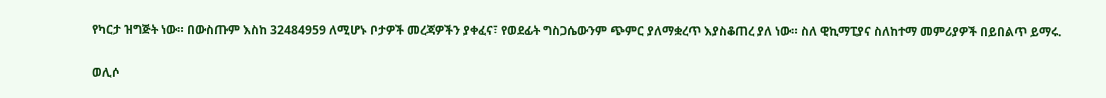የካርታ ዝግጅት ነው። በውስጡም እስከ 32484959 ለሚሆኑ ቦታዎች መረጃዎችን ያቀፈና፣ የወደፊት ግስጋሴውንም ጭምር ያለማቋረጥ እያስቆጠረ ያለ ነው። ስለ ዊኪማፒያና ስለከተማ መምሪያዎች በይበልጥ ይማሩ.

ወሊሶ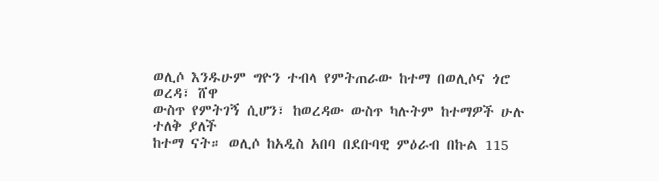ወሊሶ እንዱሁም ግዮን ተብላ የምትጠራው ከተማ በወሊሶና ጎሮ ወረዳ፣ ሸዋ
ውስጥ የምትገኝ ሲሆን፣ ከወረዳው ውስጥ ካሉትም ከተማዎች ሁሉ ተለቅ ያለች
ከተማ ናት። ወሊሶ ከአዲስ አበባ በደቡባዊ ምዕራብ በኩል 115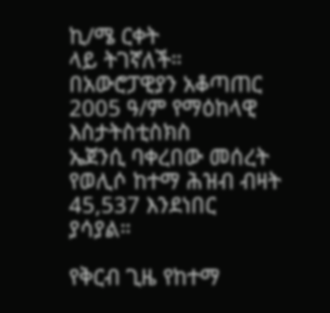ኪ/ሜ ርቀት
ላይ ትገኛለች። በአውሮፓዊያን አቆጣጠር 2005 ዓ/ም የማዕከላዊ እስታትስቲስክስ
ኤጀንሲ ባቀረበው መሰረት የወሊሶ ከተማ ሕዝብ ብዛት 45,537 እንደነበር
ያሳያል።

የቅርብ ጊዜ የከተማ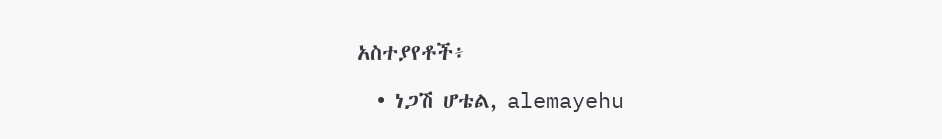አስተያየቶች፥

  • ነጋሽ ሆቴል, alemayehu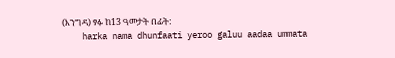(እንግዳ) ፃፉ ከ13 ዓመታት በፊት:
    harka nama dhunfaati yeroo galuu aadaa ummata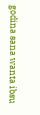godina sana wanta ibsu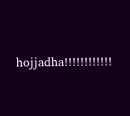hojjadha!!!!!!!!!!!!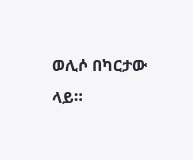ወሊሶ በካርታው ላይ።